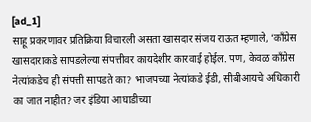[ad_1]
साहू प्रकरणावर प्रतिक्रिया विचारली असता खासदार संजय राऊत म्हणाले, ‘काँग्रेस खासदाराकडे सापडलेल्या संपत्तीवर कायदेशीर कारवाई होईल. पण, केवळ काँग्रेस नेत्यांकडेच ही संपत्ती सापडते का? भाजपच्या नेत्यांकडे ईडी, सीबीआयचे अधिकारी का जात नाहीत? जर इंडिया आघाडीच्या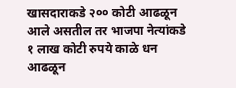खासदाराकडे २०० कोटी आढळून आले असतील तर भाजपा नेत्यांकडे १ लाख कोटी रुपये काळे धन आढळून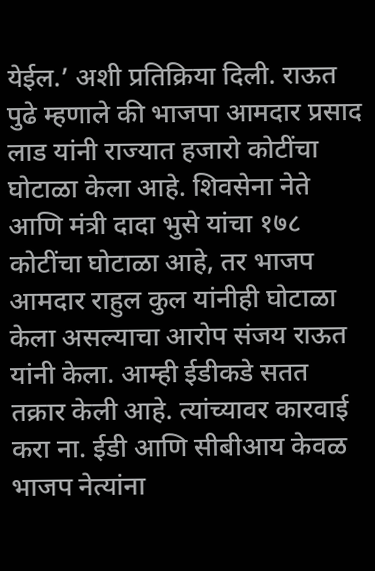येईल.’ अशी प्रतिक्रिया दिली. राऊत पुढे म्हणाले की भाजपा आमदार प्रसाद लाड यांनी राज्यात हजारो कोटींचा घोटाळा केला आहे. शिवसेना नेते आणि मंत्री दादा भुसे यांचा १७८ कोटींचा घोटाळा आहे, तर भाजप आमदार राहुल कुल यांनीही घोटाळा केला असल्याचा आरोप संजय राऊत यांनी केला. आम्ही ईडीकडे सतत तक्रार केली आहे. त्यांच्यावर कारवाई करा ना. ईडी आणि सीबीआय केवळ भाजप नेत्यांना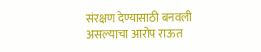संरक्षण देण्यासाठी बनवली असल्याचा आरोप राऊत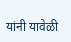यांनी यावेळी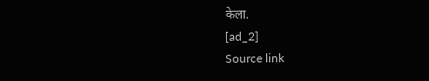केला.
[ad_2]
Source link